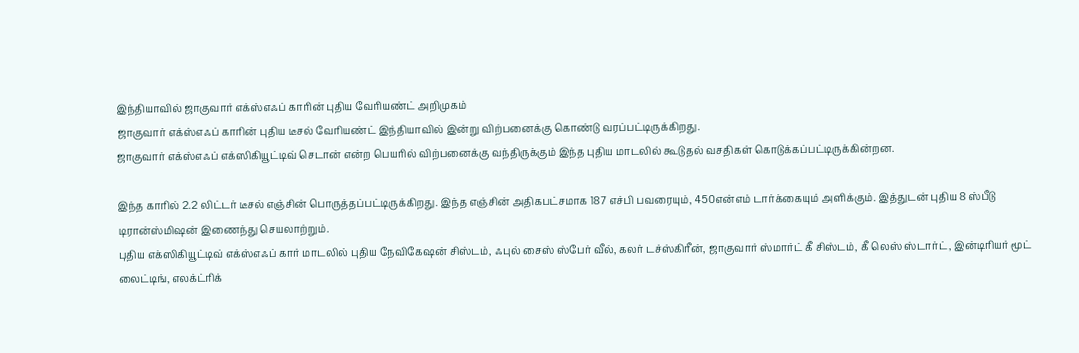இந்தியாவில் ஜாகுவார் எக்ஸ்எஃப் காரின் புதிய வேரியண்ட் அறிமுகம்
ஜாகுவார் எக்ஸ்எஃப் காரின் புதிய டீசல் வேரியண்ட் இந்தியாவில் இன்று விற்பனைக்கு கொண்டு வரப்பட்டிருக்கிறது.
ஜாகுவார் எக்ஸ்எஃப் எக்ஸிகியூட்டிவ் செடான் என்ற பெயரில் விற்பனைக்கு வந்திருக்கும் இந்த புதிய மாடலில் கூடுதல் வசதிகள் கொடுக்கப்பட்டிருக்கின்றன.

இந்த காரில் 2.2 லிட்டர் டீசல் எஞ்சின் பொருத்தப்பட்டிருக்கிறது. இந்த எஞ்சின் அதிகபட்சமாக 187 எச்பி பவரையும், 450என்எம் டார்க்கையும் அளிக்கும். இத்துடன் புதிய 8 ஸ்பீடு டிரான்ஸ்மிஷன் இணைந்து செயலாற்றும்.
புதிய எக்ஸிகியூட்டிவ் எக்ஸ்எஃப் கார் மாடலில் புதிய நேவிகேஷன் சிஸ்டம், ஃபுல் சைஸ் ஸ்பேர் வீல், கலர் டச்ஸ்கிரீன், ஜாகுவார் ஸ்மார்ட் கீ சிஸ்டம், கீ லெஸ் ஸ்டார்ட், இன்டிரியர் மூட் லைட்டிங், எலக்ட்ரிக்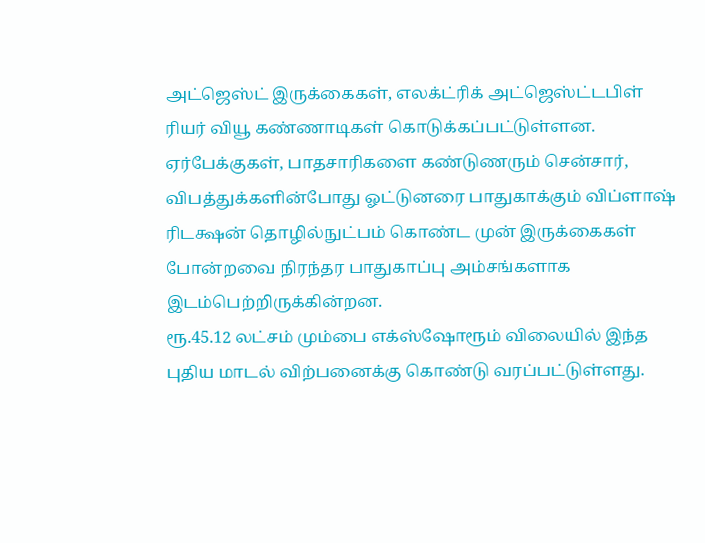அட்ஜெஸ்ட் இருக்கைகள், எலக்ட்ரிக் அட்ஜெஸ்ட்டபிள் ரியர் வியூ கண்ணாடிகள் கொடுக்கப்பட்டுள்ளன.
ஏர்பேக்குகள், பாதசாரிகளை கண்டுணரும் சென்சார், விபத்துக்களின்போது ஓட்டுனரை பாதுகாக்கும் விப்ளாஷ் ரிடக்ஷன் தொழில்நுட்பம் கொண்ட முன் இருக்கைகள் போன்றவை நிரந்தர பாதுகாப்பு அம்சங்களாக இடம்பெற்றிருக்கின்றன.
ரூ.45.12 லட்சம் மும்பை எக்ஸ்ஷோரூம் விலையில் இந்த புதிய மாடல் விற்பனைக்கு கொண்டு வரப்பட்டுள்ளது.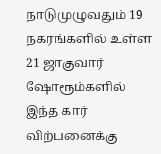நாடுமுழுவதும் 19 நகரங்களில் உள்ள 21 ஜாகுவார் ஷோரூம்களில் இந்த கார் விற்பனைக்கு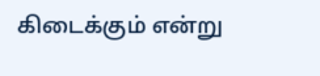கிடைக்கும் என்று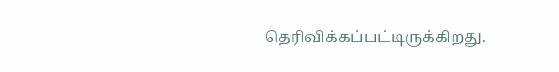தெரிவிக்கப்பட்டிருக்கிறது.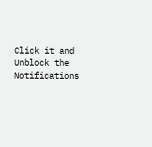Click it and Unblock the Notifications